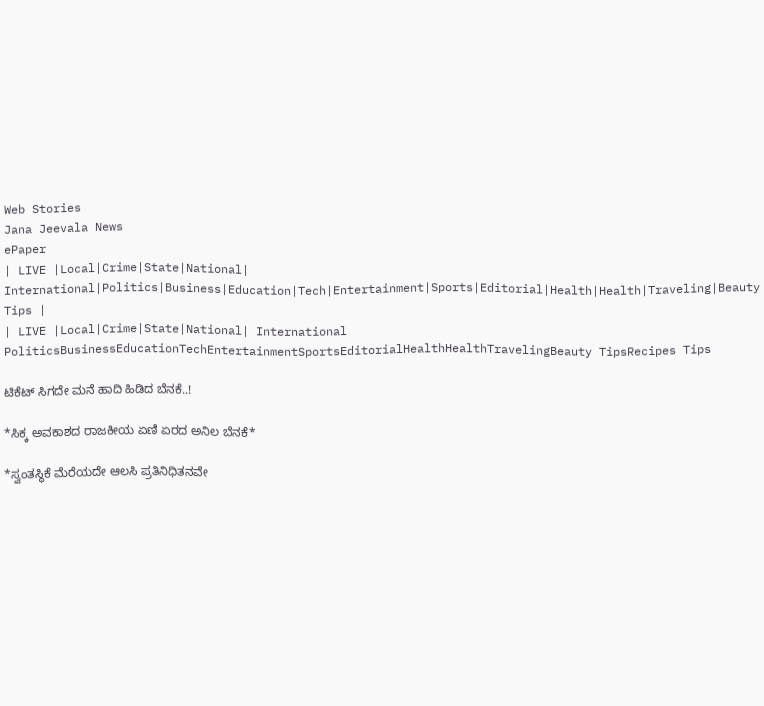Web Stories
Jana Jeevala News
ePaper
| LIVE |Local|Crime|State|National| International|Politics|Business|Education|Tech|Entertainment|Sports|Editorial|Health|Health|Traveling|Beauty Tips |
| LIVE |Local|Crime|State|National| International
PoliticsBusinessEducationTechEntertainmentSportsEditorialHealthHealthTravelingBeauty TipsRecipes Tips

ಟಿಕೆಟ್‌ ಸಿಗದೇ ಮನೆ ಹಾದಿ ಹಿಡಿದ ಬೆನಕೆ..!

*ಸಿಕ್ಕ ಅವಕಾಶದ ರಾಜಕೀಯ ಏಣಿ ಏರದ ಅನಿಲ ಬೆನಕೆ*

*ಸ್ವಂತಸ್ಥಿಕೆ ಮೆರೆಯದೇ ಆಲಸಿ ಪ್ರತಿನಿಧಿತನವೇ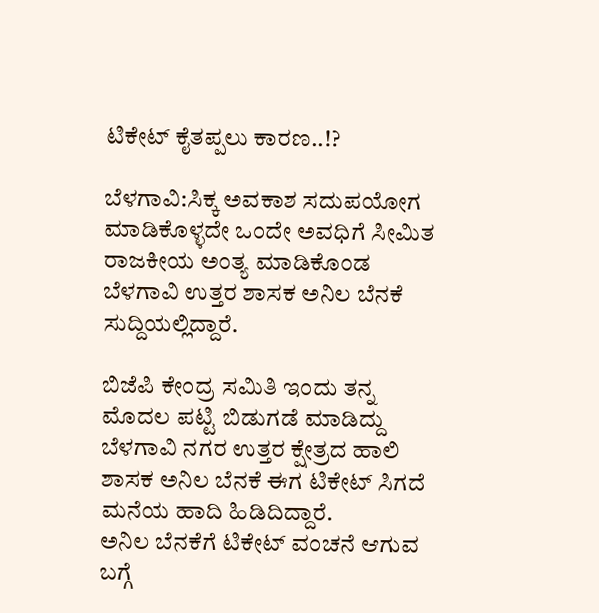ಟಿಕೇಟ್ ಕೈತಪ್ಪಲು ಕಾರಣ..!?

ಬೆಳಗಾವಿ:ಸಿಕ್ಕ ಅವಕಾಶ ಸದುಪಯೋಗ ಮಾಡಿಕೊಳ್ಳದೇ ಒಂದೇ ಅವಧಿಗೆ ಸೀಮಿತ ರಾಜಕೀಯ ಅಂತ್ಯ ಮಾಡಿಕೊಂಡ ಬೆಳಗಾವಿ ಉತ್ತರ ಶಾಸಕ ಅನಿಲ ಬೆನಕೆ  ಸುದ್ದಿಯಲ್ಲಿದ್ದಾರೆ.

ಬಿಜೆಪಿ ಕೇಂದ್ರ ಸಮಿತಿ ಇಂದು ತನ್ನ ಮೊದಲ ಪಟ್ಟಿ ಬಿಡುಗಡೆ ಮಾಡಿದ್ದು ಬೆಳಗಾವಿ ನಗರ ಉತ್ತರ ಕ್ಷೇತ್ರದ ಹಾಲಿ ಶಾಸಕ ಅನಿಲ ಬೆನಕೆ ಈಗ ಟಿಕೇಟ್ ಸಿಗದೆ ಮನೆಯ ಹಾದಿ ಹಿಡಿದಿದ್ದಾರೆ.
ಅನಿಲ ಬೆನಕೆಗೆ ಟಿಕೇಟ್ ವಂಚನೆ ಆಗುವ ಬಗ್ಗೆ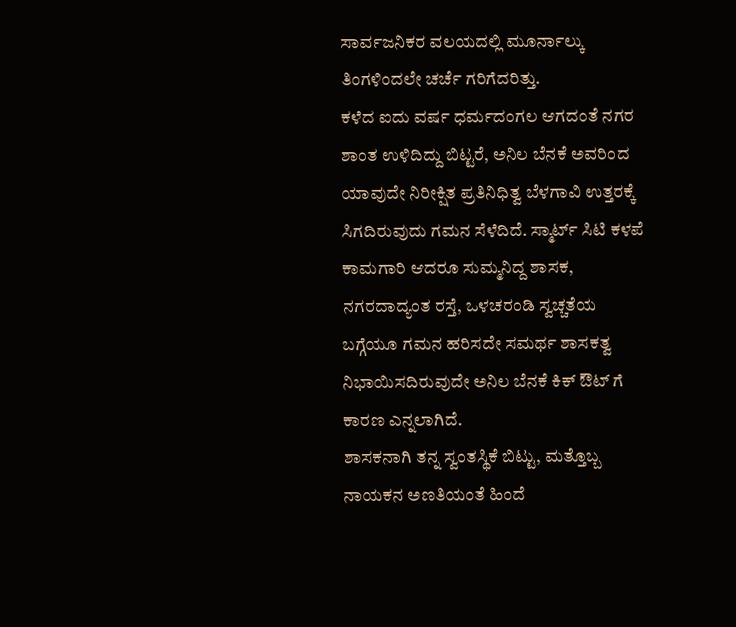ಸಾರ್ವಜನಿಕರ ವಲಯದಲ್ಲಿ ಮೂರ್ನಾಲ್ಕು ತಿಂಗಳಿಂದಲೇ ಚರ್ಚೆ ಗರಿಗೆದರಿತ್ತು‌.
ಕಳೆದ ಐದು ವರ್ಷ ಧರ್ಮದಂಗಲ ಆಗದಂತೆ ನಗರ ಶಾಂತ ಉಳಿದಿದ್ದು ಬಿಟ್ಟರೆ, ಅನಿಲ ಬೆನಕೆ ಅವರಿಂದ ಯಾವುದೇ ನಿರೀಕ್ಷಿತ ಪ್ರತಿನಿಧಿತ್ವ ಬೆಳಗಾವಿ ಉತ್ತರಕ್ಕೆ ಸಿಗದಿರುವುದು ಗಮನ ಸೆಳೆದಿದೆ. ಸ್ಮಾರ್ಟ್ ಸಿಟಿ ಕಳಪೆ ಕಾಮಗಾರಿ ಆದರೂ ಸುಮ್ಮನಿದ್ದ ಶಾಸಕ, ನಗರದಾದ್ಯಂತ ರಸ್ತೆ, ಒಳಚರಂಡಿ ಸ್ವಚ್ಚತೆಯ ಬಗ್ಗೆಯೂ ಗಮನ ಹರಿಸದೇ ಸಮರ್ಥ ಶಾಸಕತ್ವ ನಿಭಾಯಿಸದಿರುವುದೇ ಅನಿಲ ಬೆನಕೆ ಕಿಕ್ ಔಟ್ ಗೆ ಕಾರಣ ಎನ್ನಲಾಗಿದೆ.
ಶಾಸಕನಾಗಿ ತನ್ನ ಸ್ವಂತಸ್ಥಿಕೆ ಬಿಟ್ಟು, ಮತ್ತೊಬ್ಬ ನಾಯಕನ ಅಣತಿಯಂತೆ ಹಿಂದೆ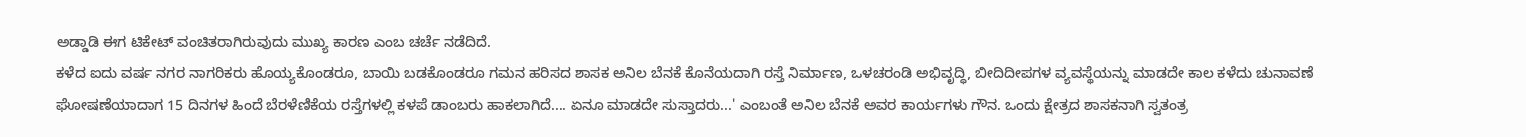ಅಡ್ಡಾಡಿ ಈಗ ಟಿಕೇಟ್ ವಂಚಿತರಾಗಿರುವುದು ಮುಖ್ಯ ಕಾರಣ ಎಂಬ ಚರ್ಚೆ ನಡೆದಿದೆ.
ಕಳೆದ ಐದು ವರ್ಷ ನಗರ ನಾಗರಿಕರು ಹೊಯ್ಯಕೊಂಡರೂ, ಬಾಯಿ ಬಡಕೊಂಡರೂ ಗಮನ ಹರಿಸದ ಶಾಸಕ ಅನಿಲ ಬೆನಕೆ ಕೊನೆಯದಾಗಿ ರಸ್ತೆ ನಿರ್ಮಾಣ, ಒಳಚರಂಡಿ ಅಭಿವೃದ್ಧಿ, ಬೀದಿದೀಪಗಳ ವ್ಯವಸ್ಥೆಯನ್ನು ಮಾಡದೇ ಕಾಲ ಕಳೆದು ಚುನಾವಣೆ ಘೋಷಣೆಯಾದಾಗ 15 ದಿನಗಳ ಹಿಂದೆ ಬೆರಳೆಣಿಕೆಯ ರಸ್ತೆಗಳಲ್ಲಿ ಕಳಪೆ ಡಾಂಬರು ಹಾಕಲಾಗಿದೆ.... ಏನೂ ಮಾಡದೇ ಸುಸ್ತಾದರು...' ಎಂಬಂತೆ ಅನಿಲ ಬೆನಕೆ ಅವರ ಕಾರ್ಯಗಳು ಗೌನ. ಒಂದು ಕ್ಷೇತ್ರದ ಶಾಸಕನಾಗಿ ಸ್ವತಂತ್ರ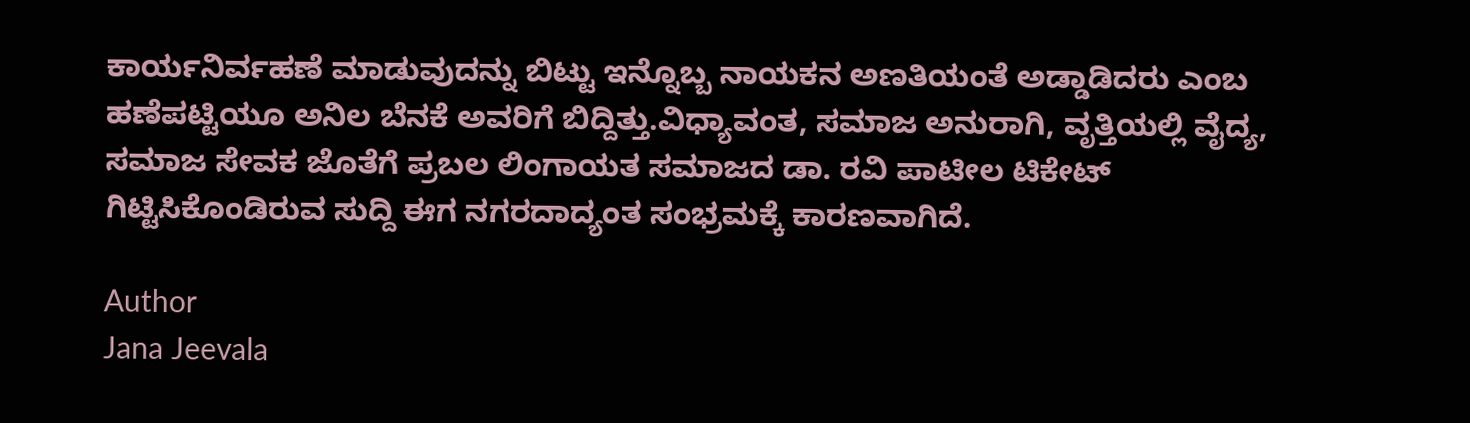ಕಾರ್ಯನಿರ್ವಹಣೆ ಮಾಡುವುದನ್ನು ಬಿಟ್ಟು ಇನ್ನೊಬ್ಬ ನಾಯಕನ ಅಣತಿಯಂತೆ ಅಡ್ಡಾಡಿದರು ಎಂಬ ಹಣೆಪಟ್ಟಿಯೂ ಅನಿಲ ಬೆನಕೆ ಅವರಿಗೆ ಬಿದ್ದಿತ್ತು.ವಿಧ್ಯಾವಂತ, ಸಮಾಜ ಅನುರಾಗಿ, ವೃತ್ತಿಯಲ್ಲಿ ವೈದ್ಯ, ಸಮಾಜ ಸೇವಕ ಜೊತೆಗೆ ಪ್ರಬಲ ಲಿಂಗಾಯತ ಸಮಾಜದ ಡಾ. ರವಿ ಪಾಟೀಲ ಟಿಕೇಟ್ ಗಿಟ್ಟಿಸಿಕೊಂಡಿರುವ ಸುದ್ದಿ ಈಗ ನಗರದಾದ್ಯಂತ ಸಂಭ್ರಮಕ್ಕೆ ಕಾರಣವಾಗಿದೆ.

Author
Jana Jeevala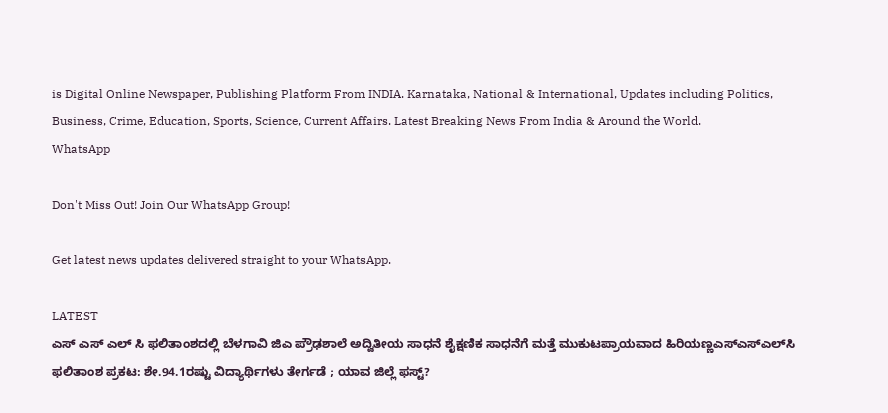is Digital Online Newspaper, Publishing Platform From INDIA. Karnataka, National & International, Updates including Politics, Business, Crime, Education, Sports, Science, Current Affairs. Latest Breaking News From India & Around the World.
WhatsApp

Don't Miss Out! Join Our WhatsApp Group!

Get latest news updates delivered straight to your WhatsApp.

LATEST
ಎಸ್ ಎಸ್ ಎಲ್ ಸಿ ಫಲಿತಾಂಶದಲ್ಲಿ ಬೆಳಗಾವಿ ಜಿಎ ಪ್ರೌಢಶಾಲೆ ಅದ್ವಿತೀಯ ಸಾಧನೆ ಶೈಕ್ಷಣಿಕ ಸಾಧನೆಗೆ ಮತ್ತೆ ಮುಕುಟಪ್ರಾಯವಾದ ಹಿರಿಯಣ್ಣಎಸ್‌ಎಸ್‌ಎಲ್‌ಸಿ ಫಲಿತಾಂಶ ಪ್ರಕಟ: ಶೇ.94.1ರಷ್ಟು ವಿದ್ಯಾರ್ಥಿಗಳು ತೇರ್ಗಡೆ ; ಯಾವ ಜಿಲ್ಲೆ ಫಸ್ಟ್?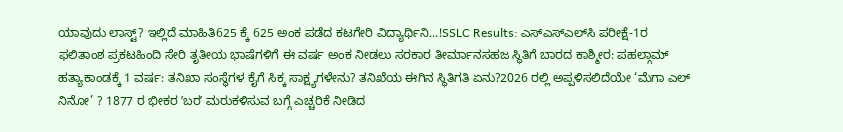ಯಾವುದು ಲಾಸ್ಟ್? ಇಲ್ಲಿದೆ ಮಾಹಿತಿ625 ಕ್ಕೆ 625 ಅಂಕ ಪಡೆದ ಕಟಗೇರಿ ವಿದ್ಯಾರ್ಥಿನಿ...!SSLC Results: ಎಸ್‌ಎಸ್‌ಎಲ್‌ಸಿ ಪರೀಕ್ಷೆ-1ರ ಫಲಿತಾಂಶ ಪ್ರಕಟಹಿಂದಿ ಸೇರಿ ತೃತೀಯ ಭಾಷೆಗಳಿಗೆ ಈ ವರ್ಷ ಅಂಕ ನೀಡಲು ಸರಕಾರ ತೀರ್ಮಾನಸಹಜ ಸ್ಥಿತಿಗೆ ಬಾರದ ಕಾಶ್ಮೀರ: ಪಹಲ್ಗಾಮ್ ಹತ್ಯಾಕಾಂಡಕ್ಕೆ 1 ವರ್ಷ: ತನಿಖಾ ಸಂಸ್ಥೆಗಳ ಕೈಗೆ ಸಿಕ್ಕ ಸಾಕ್ಷ್ಯಗಳೇನು? ತನಿಖೆಯ ಈಗಿನ ಸ್ಥಿತಿಗತಿ ಏನು?2026 ರಲ್ಲಿ ಅಪ್ಪಳಿಸಲಿದೆಯೇ ‘ಮೆಗಾ ಎಲ್ ನಿನೋ’ ? 1877 ರ ಭೀಕರ ʼಬರʼ ಮರುಕಳಿಸುವ ಬಗ್ಗೆ ಎಚ್ಚರಿಕೆ ನೀಡಿದ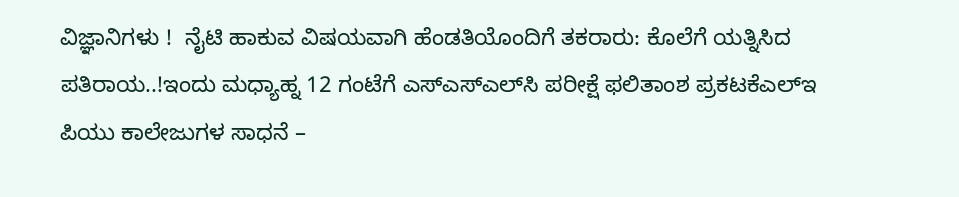ವಿಜ್ಞಾನಿಗಳು !  ನೈಟಿ ಹಾಕುವ ವಿಷಯವಾಗಿ ಹೆಂಡತಿಯೊಂದಿಗೆ ತಕರಾರು: ಕೊಲೆಗೆ ಯತ್ನಿಸಿದ ಪತಿರಾಯ..!ಇಂದು ಮಧ್ಯಾಹ್ನ 12 ಗಂಟೆಗೆ ಎಸ್‌ಎಸ್‌ಎಲ್‌ಸಿ ಪರೀಕ್ಷೆ ಫಲಿತಾಂಶ ಪ್ರಕಟಕೆಎಲ್‌ಇ ಪಿಯು ಕಾಲೇಜುಗಳ ಸಾಧನೆ –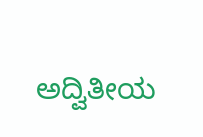ಅದ್ವಿತೀಯ